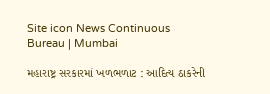Site icon News Continuous Bureau | Mumbai

મહારાષ્ટ્ર સરકારમાં ખળભળાટ : આદિત્ય ઠાકરેની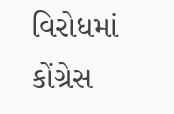વિરોધમાં કોંગ્રેસ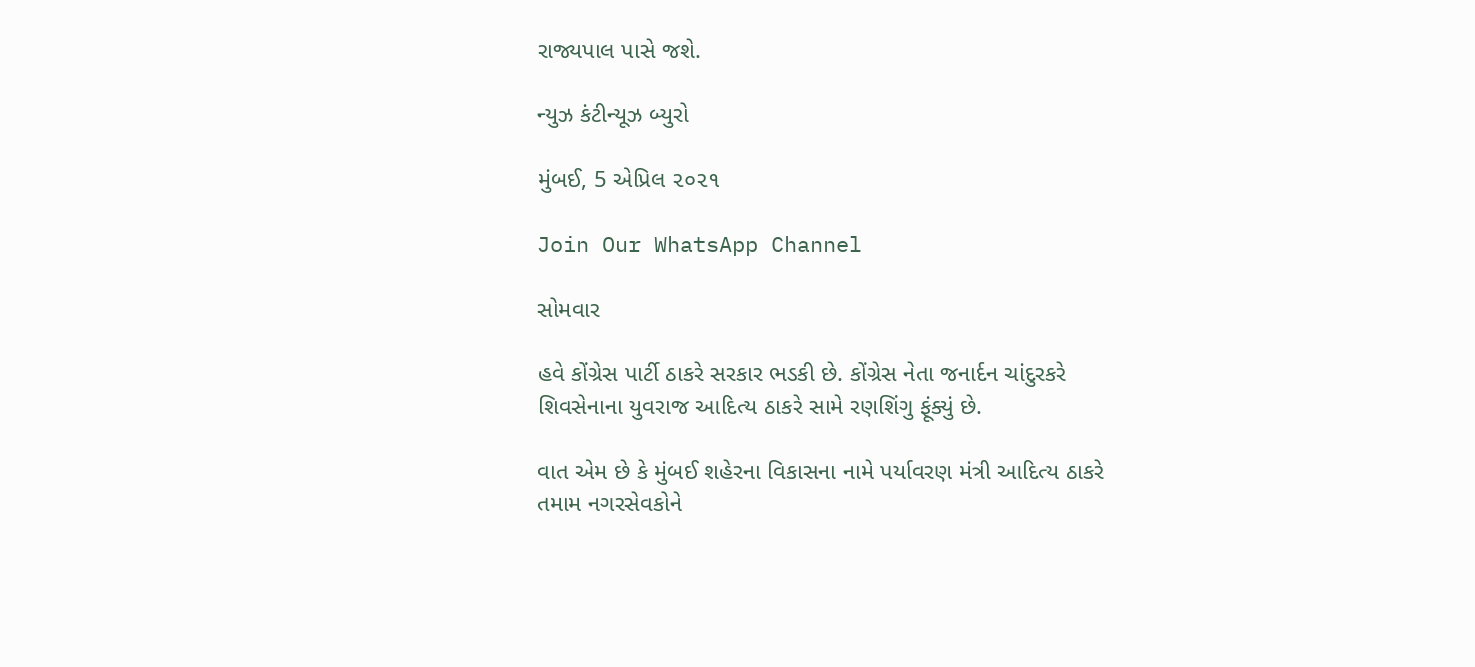રાજ્યપાલ પાસે જશે.

ન્યુઝ કંટીન્યૂઝ બ્યુરો

મુંબઈ, 5 એપ્રિલ ૨૦૨૧

Join Our WhatsApp Channel

સોમવાર

હવે કોંગ્રેસ પાર્ટી ઠાકરે સરકાર ભડકી છે. કોંગ્રેસ નેતા જનાર્દન ચાંદુરકરે શિવસેનાના યુવરાજ આદિત્ય ઠાકરે સામે રણશિંગુ ફૂંક્યું છે.

વાત એમ છે કે મુંબઈ શહેરના વિકાસના નામે પર્યાવરણ મંત્રી આદિત્ય ઠાકરે તમામ નગરસેવકોને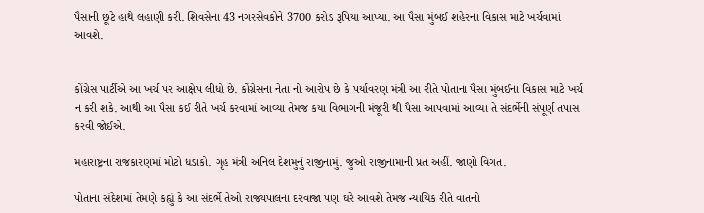પૈસાની છૂટે હાથે લહાણી કરી. શિવસેના 43 નગરસેવકોને 3700 કરોડ રૂપિયા આપ્યા. આ પૈસા મુંબઈ શહેરના વિકાસ માટે ખર્ચવામાં આવશે.


કોંગ્રેસ પાર્ટીએ આ ખર્ચ પર આક્ષેપ લીધો છે. કોંગ્રેસના નેતા નો આરોપ છે કે પર્યાવરણ મંત્રી આ રીતે પોતાના પૈસા મુંબઈના વિકાસ માટે ખર્ચ ન કરી શકે. આથી આ પૈસા કઈ રીતે ખર્ચ કરવામાં આવ્યા તેમજ કયા વિભાગની મંજૂરી થી પૈસા આપવામાં આવ્યા તે સંદર્ભેની સંપૂર્ણ તપાસ કરવી જોઈએ.

મહારાષ્ટ્રના રાજકારણમાં મોટો ધડાકો. ગૃહ મંત્રી અનિલ દેશમુનું રાજીનામું. જુઓ રાજીનામાની પ્રત અહીં. જાણો વિગત.

પોતાના સંદેશમાં તેમણે કહ્યું કે આ સંદર્ભે તેઓ રાજ્યપાલના દરવાજા પણ ઘરે આવશે તેમજ ન્યાયિક રીતે વાતનો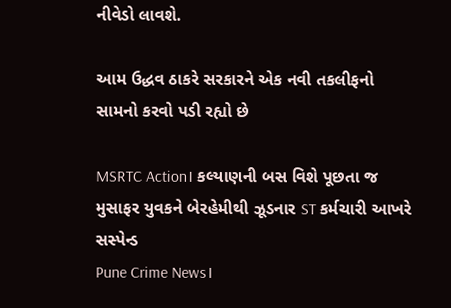નીવેડો લાવશે.

આમ ઉદ્ધવ ઠાકરે સરકારને એક નવી તકલીફનો સામનો કરવો પડી રહ્યો છે

MSRTC Action। કલ્યાણની બસ વિશે પૂછતા જ મુસાફર યુવકને બેરહેમીથી ઝૂડનાર ST કર્મચારી આખરે સસ્પેન્ડ
Pune Crime News।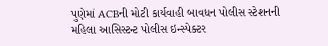પુણેમાં ACBની મોટી કાર્યવાહી બાવધન પોલીસ સ્ટેશનની મહિલા આસિસ્ટન્ટ પોલીસ ઇન્સ્પેક્ટર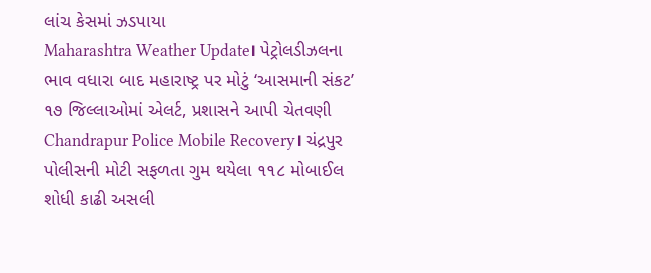લાંચ કેસમાં ઝડપાયા
Maharashtra Weather Update। પેટ્રોલડીઝલના ભાવ વધારા બાદ મહારાષ્ટ્ર પર મોટું ‘આસમાની સંકટ’ ૧૭ જિલ્લાઓમાં એલર્ટ, પ્રશાસને આપી ચેતવણી
Chandrapur Police Mobile Recovery। ચંદ્રપુર પોલીસની મોટી સફળતા ગુમ થયેલા ૧૧૮ મોબાઈલ શોધી કાઢી અસલી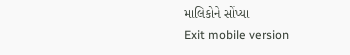માલિકોને સોંપ્યા
Exit mobile version